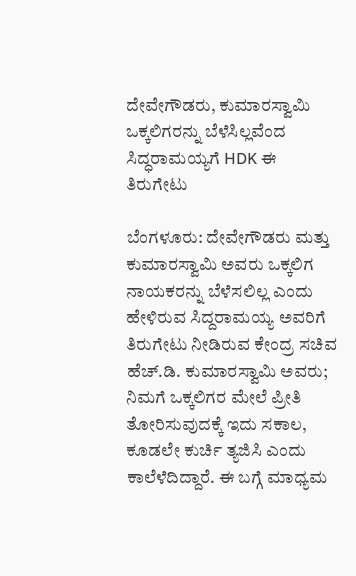ದೇವೇಗೌಡರು, ಕುಮಾರಸ್ವಾಮಿ ಒಕ್ಕಲಿಗರನ್ನು ಬೆಳೆಸಿಲ್ಲವೆಂದ ಸಿದ್ಧರಾಮಯ್ಯಗೆ HDK ಈ ತಿರುಗೇಟು

ಬೆಂಗಳೂರು: ದೇವೇಗೌಡರು ಮತ್ತು ಕುಮಾರಸ್ವಾಮಿ ಅವರು ಒಕ್ಕಲಿಗ ನಾಯಕರನ್ನು ಬೆಳೆಸಲಿಲ್ಲ ಎಂದು ಹೇಳಿರುವ ಸಿದ್ದರಾಮಯ್ಯ ಅವರಿಗೆ ತಿರುಗೇಟು ನೀಡಿರುವ ಕೇಂದ್ರ ಸಚಿವ ಹೆಚ್.ಡಿ. ಕುಮಾರಸ್ವಾಮಿ ಅವರು; ನಿಮಗೆ ಒಕ್ಕಲಿಗರ ಮೇಲೆ ಪ್ರೀತಿ ತೋರಿಸುವುದಕ್ಕೆ ಇದು ಸಕಾಲ, ಕೂಡಲೇ ಕುರ್ಚಿ ತ್ಯಜಿಸಿ ಎಂದು ಕಾಲೆಳೆದಿದ್ದಾರೆ. ಈ ಬಗ್ಗೆ ಮಾಧ್ಯಮ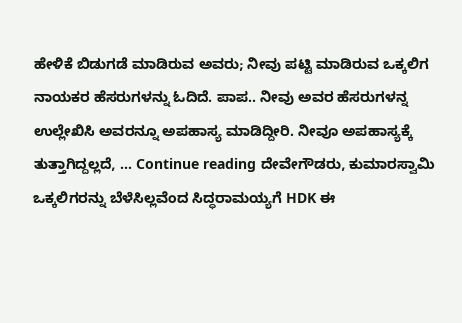ಹೇಳಿಕೆ ಬಿಡುಗಡೆ ಮಾಡಿರುವ ಅವರು; ನೀವು ಪಟ್ಟಿ ಮಾಡಿರುವ ಒಕ್ಕಲಿಗ ನಾಯಕರ ಹೆಸರುಗಳನ್ನು ಓದಿದೆ. ಪಾಪ.. ನೀವು ಅವರ ಹೆಸರುಗಳನ್ನ ಉಲ್ಲೇಖಿಸಿ ಅವರನ್ನೂ ಅಪಹಾಸ್ಯ ಮಾಡಿದ್ದೀರಿ. ನೀವೂ ಅಪಹಾಸ್ಯಕ್ಕೆ ತುತ್ತಾಗಿದ್ದಲ್ಲದೆ, … Continue reading ದೇವೇಗೌಡರು, ಕುಮಾರಸ್ವಾಮಿ ಒಕ್ಕಲಿಗರನ್ನು ಬೆಳೆಸಿಲ್ಲವೆಂದ ಸಿದ್ಧರಾಮಯ್ಯಗೆ HDK ಈ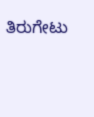ತಿರುಗೇಟು